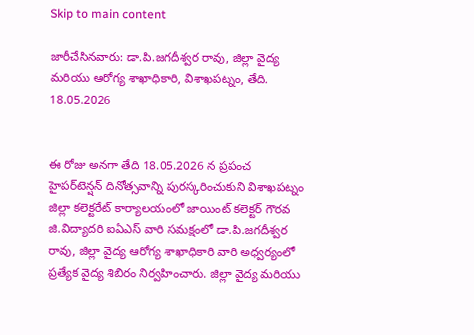Skip to main content

జారీచేసినవారు: డా.పి.జగదీశ్వర రావు, జిల్లా వైద్య మరియు ఆరోగ్య శాఖాధికారి, విశాఖపట్నం, తేది. 18.05.2026


ఈ రోజు అనగా తేది 18.05.2026 న ప్రపంచ హైపర్‌టెన్షన్ దినోత్సవాన్ని పురస్కరించుకుని విశాఖపట్నం జిల్లా కలెక్టరేట్ కార్యాలయంలో జాయింట్ కలెక్టర్ గౌరవ జి.విద్యాదరి ఐఏఎస్ వారి సమక్షంలో డా.పి.జగదీశ్వర రావు, జిల్లా వైద్య ఆరోగ్య శాఖాధికారి వారి అధ్వర్యంలో ప్రత్యేక వైద్య శిబిరం నిర్వహించారు. జిల్లా వైద్య మరియు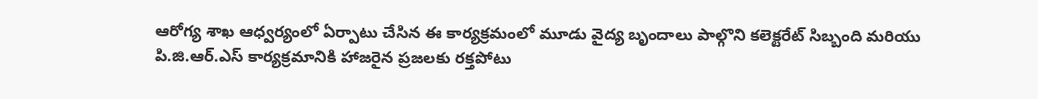ఆరోగ్య శాఖ ఆధ్వర్యంలో ఏర్పాటు చేసిన ఈ కార్యక్రమంలో మూడు వైద్య బృందాలు పాల్గొని కలెక్టరేట్ సిబ్బంది మరియు పి.జి.ఆర్.ఎస్ కార్యక్రమానికి హాజరైన ప్రజలకు రక్తపోటు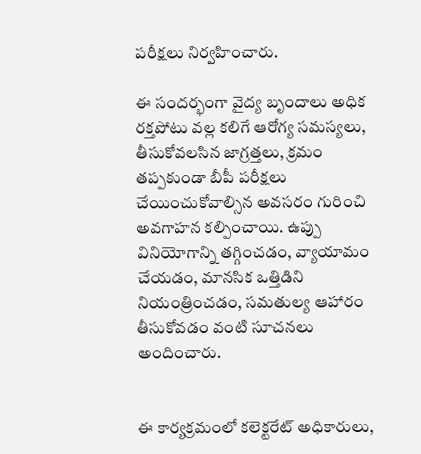పరీక్షలు నిర్వహించారు.

ఈ సందర్భంగా వైద్య బృందాలు అధిక రక్తపోటు వల్ల కలిగే ఆరోగ్య సమస్యలు, తీసుకోవలసిన జాగ్రత్తలు, క్రమం తప్పకుండా బీపీ పరీక్షలు చేయించుకోవాల్సిన అవసరం గురించి అవగాహన కల్పించాయి. ఉప్పు వినియోగాన్ని తగ్గించడం, వ్యాయామం చేయడం, మానసిక ఒత్తిడిని నియంత్రించడం, సమతుల్య ఆహారం తీసుకోవడం వంటి సూచనలు అందించారు.


ఈ కార్యక్రమంలో కలెక్టరేట్ అధికారులు,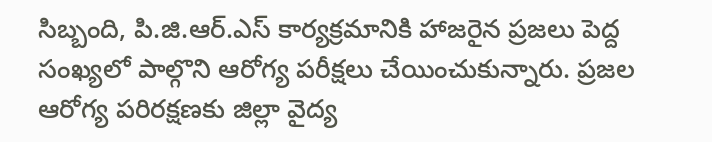సిబ్బంది, పి.జి.ఆర్.ఎస్ కార్యక్రమానికి హాజరైన ప్రజలు పెద్ద సంఖ్యలో పాల్గొని ఆరోగ్య పరీక్షలు చేయించుకున్నారు. ప్రజల ఆరోగ్య పరిరక్షణకు జిల్లా వైద్య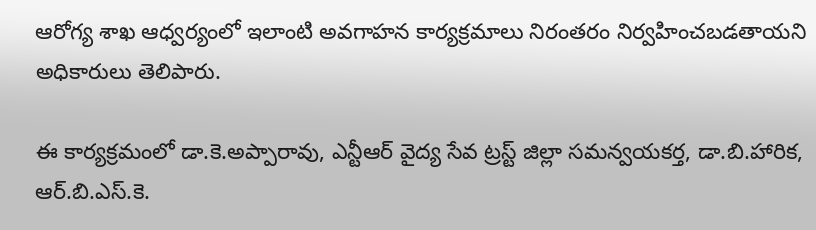ఆరోగ్య శాఖ ఆధ్వర్యంలో ఇలాంటి అవగాహన కార్యక్రమాలు నిరంతరం నిర్వహించబడతాయని అధికారులు తెలిపారు.

ఈ కార్యక్రమంలో డా.కె.అప్పారావు, ఎన్టీఆర్ వైద్య సేవ ట్రస్ట్ జిల్లా సమన్వయకర్త, డా.బి.హారిక, ఆర్.బి.ఎస్.కె.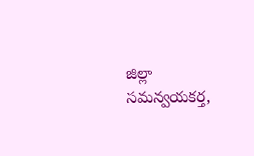జిల్లా సమన్వయకర్త,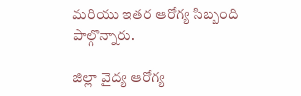మరియు ఇతర ఆరోగ్య సిబ్బంది పాల్గొన్నారు.

జిల్లా వైద్య ఆరోగ్య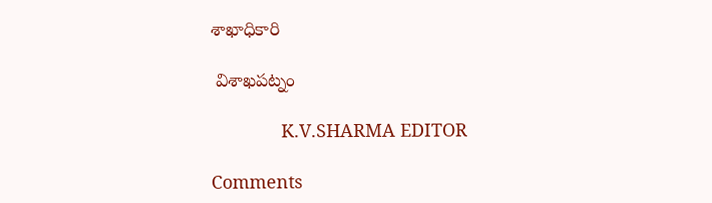శాఖాధికారి

 విశాఖపట్నం

              K.V.SHARMA EDITOR

Comments